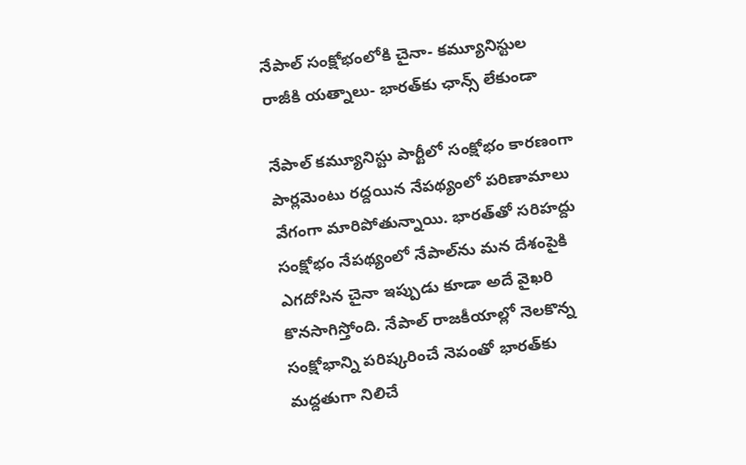నేపాల్‌ సంక్షోభంలోకి చైనా- కమ్యూనిస్టుల రాజీకి యత్నాలు- భారత్‌కు ఛాన్స్‌ లేకుండా

నేపాల్‌ కమ్యూనిస్టు పార్టీలో సంక్షోభం కారణంగా పార్లమెంటు రద్దయిన నేపథ్యంలో పరిణామాలు వేగంగా మారిపోతున్నాయి. భారత్‌తో సరిహద్దు సంక్షోభం నేపథ్యంలో నేపాల్‌ను మన దేశంపైకి ఎగదోసిన చైనా ఇప్పుడు కూడా అదే వైఖరి కొనసాగిస్తోంది. నేపాల్‌ రాజకీయాల్లో నెలకొన్న సంక్షోభాన్ని పరిష్కరించే నెపంతో భారత్‌కు మద్దతుగా నిలిచే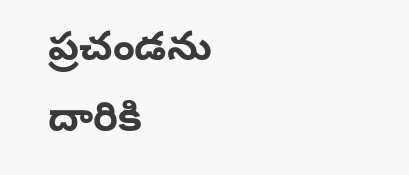ప్రచండను దారికి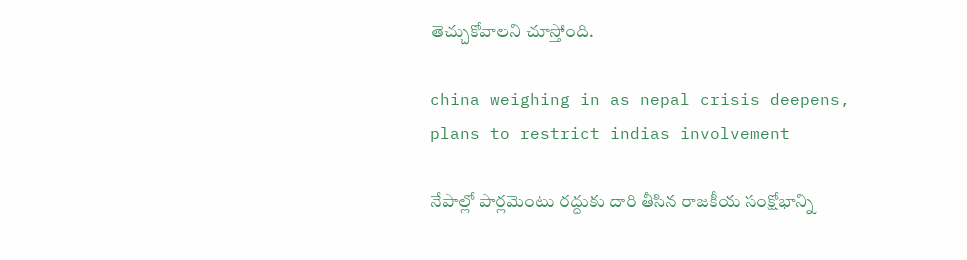తెచ్చుకోవాలని చూస్తోంది.

china weighing in as nepal crisis deepens, plans to restrict indias involvement

నేపాల్లో పార్లమెంటు రద్దుకు దారి తీసిన రాజకీయ సంక్షోభాన్ని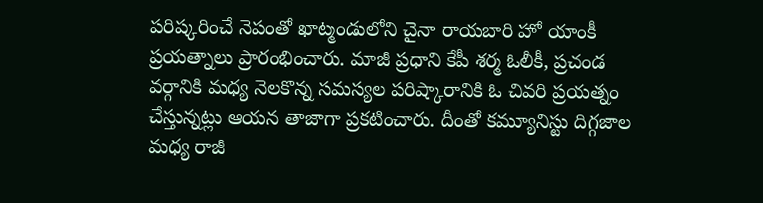పరిష్కరించే నెపంతో ఖాట్మండులోని చైనా రాయబారి హో యాంకీ ప్రయత్నాలు ప్రారంభించారు. మాజీ ప్రధాని కేపీ శర్మ ఓలీకీ, ప్రచండ వర్గానికి మధ్య నెలకొన్న సమస్యల పరిష్కారానికి ఓ చివరి ప్రయత్నం చేస్తున్నట్లు ఆయన తాజాగా ప్రకటించారు. దీంతో కమ్యూనిస్టు దిగ్గజాల మధ్య రాజీ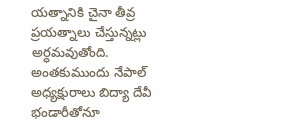యత్నానికి చైనా తీవ్ర ప్రయత్నాలు చేస్తున్నట్లు అర్ధమవుతోంది. అంతకుముందు నేపాల్‌ అధ్యక్షురాలు బిద్యా దేవీ భండారీతోనూ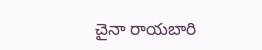చైనా రాయబారి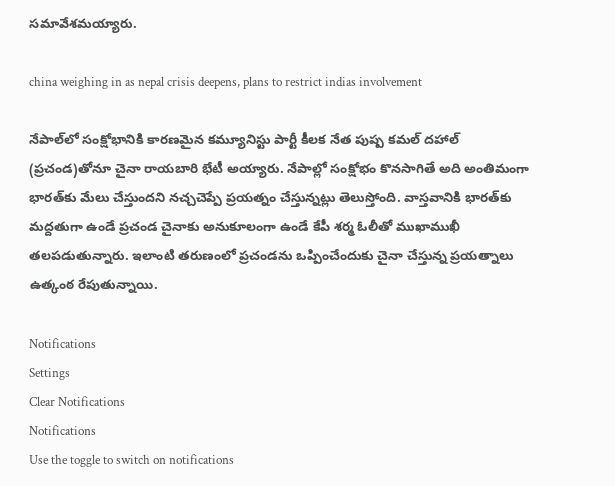సమావేశమయ్యారు.

china weighing in as nepal crisis deepens, plans to restrict indias involvement

నేపాల్‌లో సంక్షోభానికి కారణమైన కమ్యూనిస్టు పార్టీ కీలక నేత పుష్ప కమల్‌ దహాల్‌ (ప్రచండ)తోనూ చైనా రాయబారి భేటీ అయ్యారు. నేపాల్లో సంక్షోభం కొనసాగితే అది అంతిమంగా భారత్‌కు మేలు చేస్తుందని నచ్చచెప్పే ప్రయత్నం చేస్తున్నట్లు తెలుస్తోంది. వాస్తవానికి భారత్‌కు మద్దతుగా ఉండే ప్రచండ చైనాకు అనుకూలంగా ఉండే కేపీ శర్మ ఓలీతో ముఖాముఖీ తలపడుతున్నారు. ఇలాంటి తరుణంలో ప్రచండను ఒప్పించేందుకు చైనా చేస్తున్న ప్రయత్నాలు ఉత్కంఠ రేపుతున్నాయి.

Notifications
Settings
Clear Notifications
Notifications
Use the toggle to switch on notifications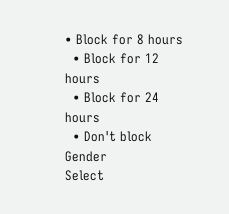• Block for 8 hours
  • Block for 12 hours
  • Block for 24 hours
  • Don't block
Gender
Select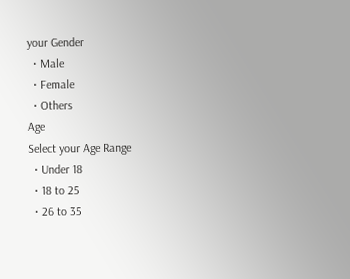your Gender
  • Male
  • Female
  • Others
Age
Select your Age Range
  • Under 18
  • 18 to 25
  • 26 to 35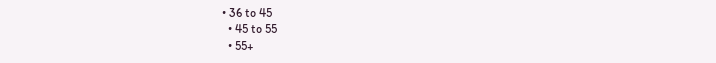• 36 to 45
  • 45 to 55
  • 55+